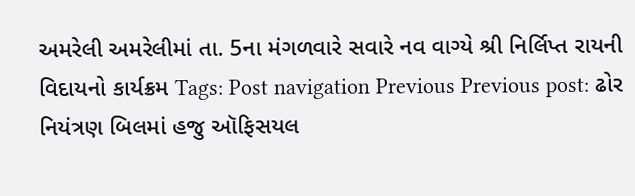અમરેલી અમરેલીમાં તા. 5ના મંગળવારે સવારે નવ વાગ્યે શ્રી નિર્લિપ્ત રાયની વિદાયનો કાર્યક્રમ Tags: Post navigation Previous Previous post: ઢોર નિયંત્રણ બિલમાં હજુ ઑફિસયલ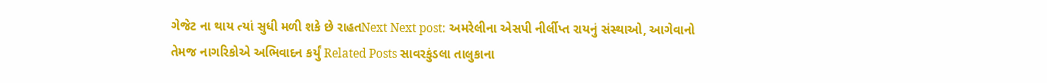ગેજેટ ના થાય ત્યાં સુધી મળી શકે છે રાહતNext Next post: અમરેલીના એસપી નીર્લીપ્ત રાયનું સંસ્થાઓ, આગેવાનો તેમજ નાગરિકોએ અભિવાદન કર્યું Related Posts સાવરકુંડલા તાલુકાના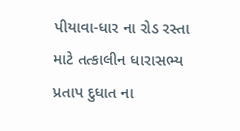પીયાવા-ધાર ના રોડ રસ્તા માટે તત્કાલીન ધારાસભ્ય પ્રતાપ દુધાત ના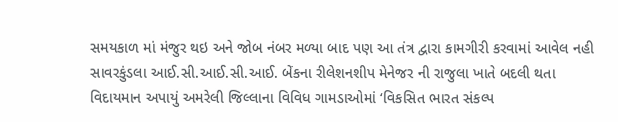સમયકાળ માં મંજુર થઇ અને જોબ નંબર મળ્યા બાદ પણ આ તંત્ર દ્વારા કામગીરી કરવામાં આવેલ નહી સાવરકુંડલા આઈ.સી.આઈ.સી.આઈ. બેંકના રીલેશનશીપ મેનેજર ની રાજુલા ખાતે બદલી થતા વિદાયમાન અપાયું અમરેલી જિલ્લાના વિવિધ ગામડાઓમાં ‘વિકસિત ભારત સંકલ્પ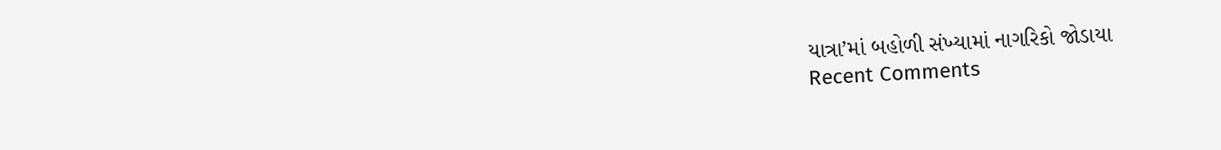યાત્રા’માં બહોળી સંખ્યામાં નાગરિકો જોડાયા
Recent Comments